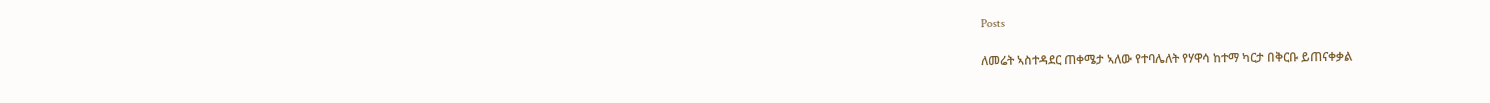Posts

ለመሬት ኣስተዳደር ጠቀሜታ ኣለው የተባሌለት የሃዋሳ ከተማ ካርታ በቅርቡ ይጠናቀቃል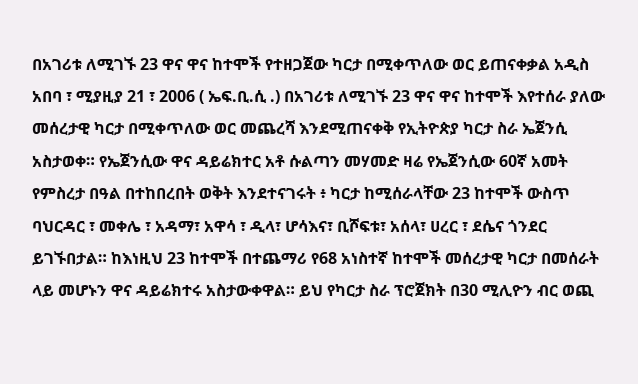በአገሪቱ ለሚገኙ 23 ዋና ዋና ከተሞች የተዘጋጀው ካርታ በሚቀጥለው ወር ይጠናቀቃል አዲስ አበባ ፣ ሚያዚያ 21 ፣ 2006 ( ኤፍ.ቢ.ሲ .) በአገሪቱ ለሚገኙ 23 ዋና ዋና ከተሞች እየተሰራ ያለው መሰረታዊ ካርታ በሚቀጥለው ወር መጨረሻ እንደሚጠናቀቅ የኢትዮጵያ ካርታ ስራ ኤጀንሲ አስታወቀ። የኤጀንሲው ዋና ዳይሬክተር አቶ ሱልጣን መሃመድ ዛሬ የኤጀንሲው 60ኛ አመት የምስረታ በዓል በተከበረበት ወቅት እንደተናገሩት ፥ ካርታ ከሚሰራላቸው 23 ከተሞች ውስጥ ባህርዳር ፣ መቀሌ ፣ አዳማ፣ አዋሳ ፣ ዲላ፣ ሆሳእና፣ ቢሾፍቱ፣ አሰላ፣ ሀረር ፣ ደሴና ጎንደር ይገኙበታል። ከእነዚህ 23 ከተሞች በተጨማሪ የ68 አነስተኛ ከተሞች መሰረታዊ ካርታ በመሰራት ላይ መሆኑን ዋና ዳይሬክተሩ አስታውቀዋል። ይህ የካርታ ስራ ፕሮጀክት በ30 ሚሊዮን ብር ወጪ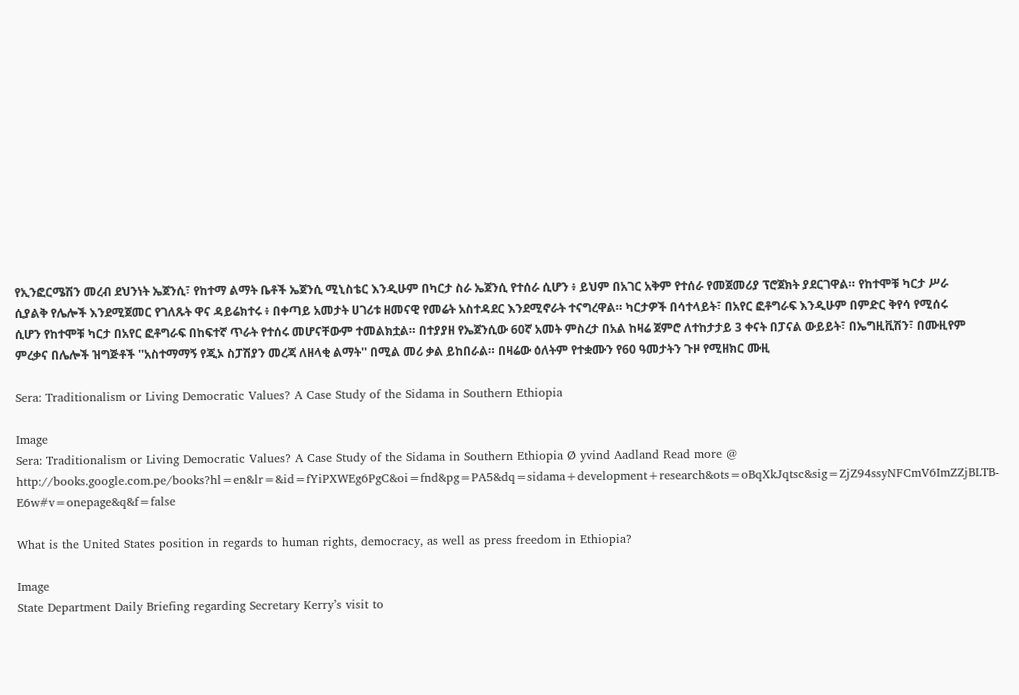የኢንፎርሜሽን መረብ ደህንነት ኤጀንሲ፣ የከተማ ልማት ቤቶች ኤጀንሲ ሚኒስቴር እንዲሁም በካርታ ስራ ኤጀንሲ የተሰራ ሲሆን ፥ ይህም በአገር አቅም የተሰራ የመጀመሪያ ፕሮጀክት ያደርገዋል። የከተሞቹ ካርታ ሥራ ሲያልቅ የሌሎች እንደሚጀመር የገለጹት ዋና ዳይሬክተሩ ፥ በቀጣይ አመታት ሀገሪቱ ዘመናዊ የመሬት አስተዳደር እንደሚኖራት ተናግረዋል። ካርታዎች በሳተላይት፣ በአየር ፎቶግራፍ እንዲሁም በምድር ቅየሳ የሚሰሩ ሲሆን የከተሞቹ ካርታ በአየር ፎቶግራፍ በከፍተኛ ጥራት የተሰሩ መሆናቸውም ተመልክቷል። በተያያዘ የኤጀንሲው 60ኛ አመት ምስረታ በአል ከዛሬ ጀምሮ ለተከታታይ 3 ቀናት በፓናል ውይይት፣ በኤግዚቪሽን፣ በሙዚየም ምረቃና በሌሎች ዝግጅቶች ''አስተማማኝ የጂኦ ስፓሽያን መረጃ ለዘላቂ ልማት'' በሚል መሪ ቃል ይከበራል። በዛሬው ዕለትም የተቋሙን የ60 ዓመታትን ጉዞ የሚዘክር ሙዚ

Sera: Traditionalism or Living Democratic Values? A Case Study of the Sidama in Southern Ethiopia

Image
Sera: Traditionalism or Living Democratic Values? A Case Study of the Sidama in Southern Ethiopia Ø yvind Aadland Read more @ http://books.google.com.pe/books?hl=en&lr=&id=fYiPXWEg6PgC&oi=fnd&pg=PA5&dq=sidama+development+research&ots=oBqXkJqtsc&sig=ZjZ94ssyNFCmV6ImZZjBLTB-E6w#v=onepage&q&f=false

What is the United States position in regards to human rights, democracy, as well as press freedom in Ethiopia?

Image
State Department Daily Briefing regarding Secretary Kerry’s visit to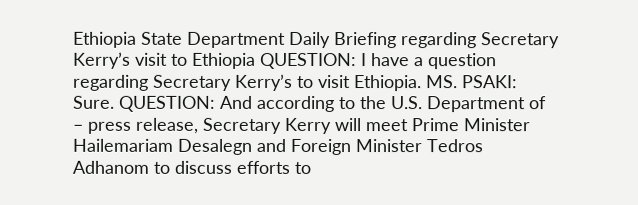Ethiopia State Department Daily Briefing regarding Secretary Kerry’s visit to Ethiopia QUESTION: I have a question regarding Secretary Kerry’s to visit Ethiopia. MS. PSAKI: Sure. QUESTION: And according to the U.S. Department of – press release, Secretary Kerry will meet Prime Minister Hailemariam Desalegn and Foreign Minister Tedros Adhanom to discuss efforts to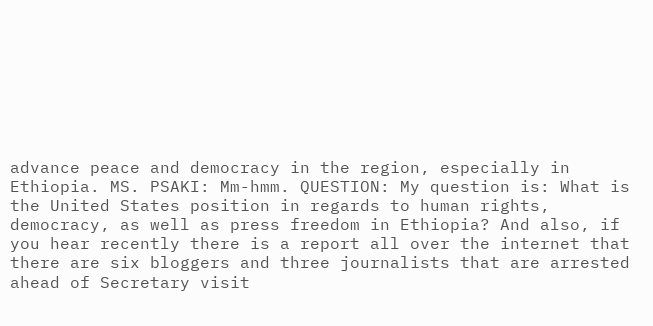advance peace and democracy in the region, especially in Ethiopia. MS. PSAKI: Mm-hmm. QUESTION: My question is: What is the United States position in regards to human rights, democracy, as well as press freedom in Ethiopia? And also, if you hear recently there is a report all over the internet that there are six bloggers and three journalists that are arrested ahead of Secretary visit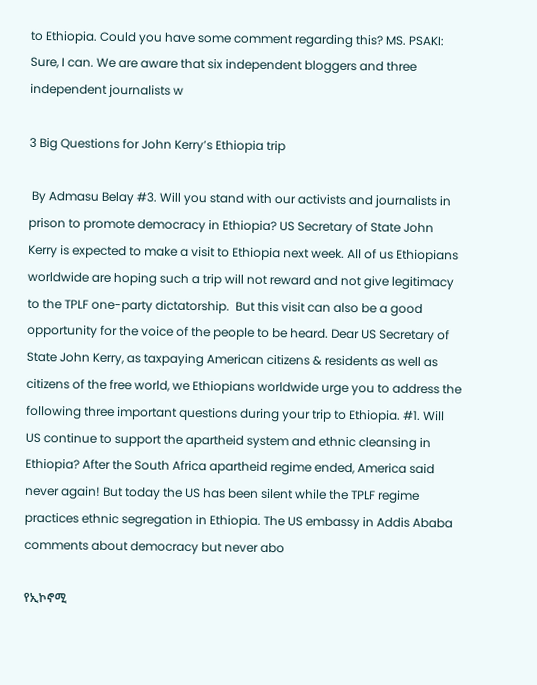to Ethiopia. Could you have some comment regarding this? MS. PSAKI: Sure, I can. We are aware that six independent bloggers and three independent journalists w

3 Big Questions for John Kerry’s Ethiopia trip

 By Admasu Belay #3. Will you stand with our activists and journalists in prison to promote democracy in Ethiopia? US Secretary of State John Kerry is expected to make a visit to Ethiopia next week. All of us Ethiopians worldwide are hoping such a trip will not reward and not give legitimacy to the TPLF one-party dictatorship.  But this visit can also be a good opportunity for the voice of the people to be heard. Dear US Secretary of State John Kerry, as taxpaying American citizens & residents as well as citizens of the free world, we Ethiopians worldwide urge you to address the following three important questions during your trip to Ethiopia. #1. Will US continue to support the apartheid system and ethnic cleansing in Ethiopia? After the South Africa apartheid regime ended, America said never again! But today the US has been silent while the TPLF regime practices ethnic segregation in Ethiopia. The US embassy in Addis Ababa comments about democracy but never abo

የኢኮኖሚ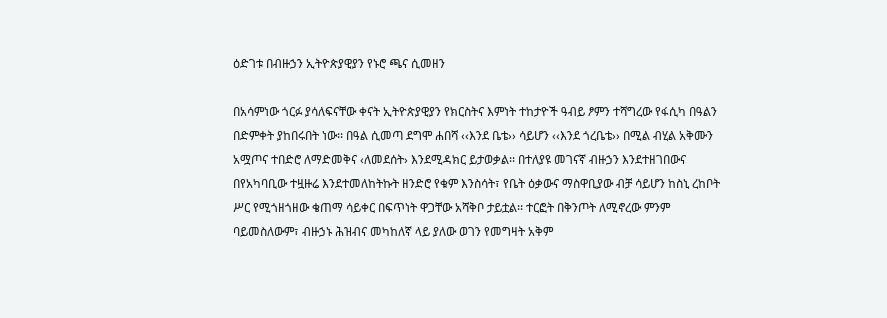ዕድገቱ በብዙኃን ኢትዮጵያዊያን የኑሮ ጫና ሲመዘን

በአሳምነው ጎርፉ ያሳለፍናቸው ቀናት ኢትዮጵያዊያን የክርስትና እምነት ተከታዮች ዓብይ ፆምን ተሻግረው የፋሲካ በዓልን በድምቀት ያከበሩበት ነው፡፡ በዓል ሲመጣ ደግሞ ሐበሻ ‹‹እንደ ቤቴ›› ሳይሆን ‹‹እንደ ጎረቤቴ›› በሚል ብሂል አቅሙን አሟጦና ተበድሮ ለማድመቅና ‹ለመደሰት› እንደሚዳክር ይታወቃል፡፡ በተለያዩ መገናኛ ብዙኃን እንደተዘገበውና በየአካባቢው ተዟዙሬ እንደተመለከትኩት ዘንድሮ የቁም እንስሳት፣ የቤት ዕቃውና ማስዋቢያው ብቻ ሳይሆን ከስኒ ረከቦት ሥር የሚጎዘጎዘው ቄጠማ ሳይቀር በፍጥነት ዋጋቸው አሻቅቦ ታይቷል፡፡ ተርፎት በቅንጦት ለሚኖረው ምንም ባይመስለውም፣ ብዙኃኑ ሕዝብና መካከለኛ ላይ ያለው ወገን የመግዛት አቅም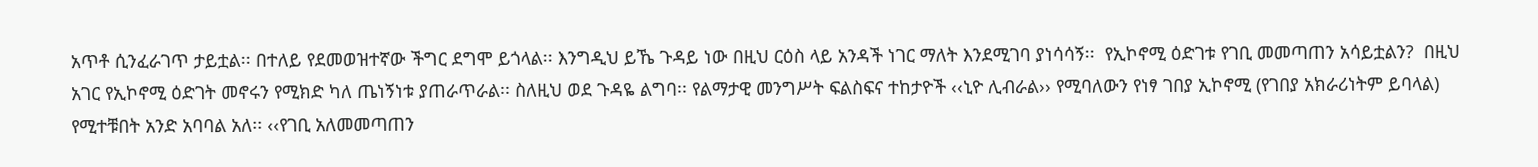አጥቶ ሲንፈራገጥ ታይቷል፡፡ በተለይ የደመወዝተኛው ችግር ደግሞ ይጎላል፡፡ እንግዲህ ይኼ ጉዳይ ነው በዚህ ርዕስ ላይ አንዳች ነገር ማለት እንደሚገባ ያነሳሳኝ፡፡  የኢኮኖሚ ዕድገቱ የገቢ መመጣጠን አሳይቷልን?  በዚህ አገር የኢኮኖሚ ዕድገት መኖሩን የሚክድ ካለ ጤነኝነቱ ያጠራጥራል፡፡ ስለዚህ ወደ ጉዳዬ ልግባ፡፡ የልማታዊ መንግሥት ፍልስፍና ተከታዮች ‹‹ኒዮ ሊብራል›› የሚባለውን የነፃ ገበያ ኢኮኖሚ (የገበያ አክራሪነትም ይባላል) የሚተቹበት አንድ አባባል አለ፡፡ ‹‹የገቢ አለመመጣጠን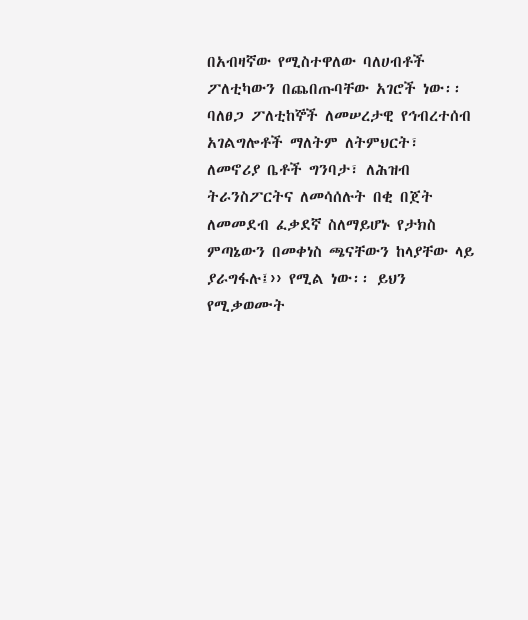በአብዛኛው የሚስተዋለው ባለሀብቶች ፖለቲካውን በጨበጡባቸው አገሮች ነው፡፡ ባለፀጋ ፖለቲከኞች ለመሠረታዊ የኅብረተሰብ አገልግሎቶች ማለትም ለትምህርት፣ ለመኖሪያ ቤቶች ግንባታ፣ ለሕዝብ ትራንስፖርትና ለመሳሰሉት በቂ በጀት ለመመደብ ፈቃደኛ ስለማይሆኑ የታክስ ምጣኔውን በመቀነስ ጫናቸውን ከላያቸው ላይ ያራግፋሉ፤›› የሚል ነው፡፡ ይህን የሚቃወሙት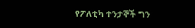የፖለቲካ ተንታኞች ግን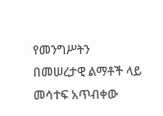የመንግሥትን በመሠረታዊ ልማቶች ላይ መሳተፍ አጥብቀው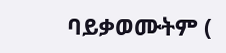ባይቃወሙትም (